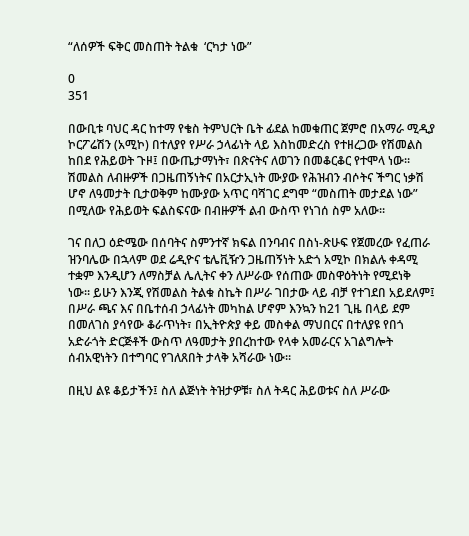“ለሰዎች ፍቅር መስጠት ትልቁ  ‘ርካታ ነው”

0
351

በውቢቱ ባህር ዳር ከተማ የቄስ ትምህርት ቤት ፊደል ከመቁጠር ጀምሮ በአማራ ሚዲያ ኮርፖሬሽን (አሚኮ) በተለያየ የሥራ ኃላፊነት ላይ እስከመድረስ የተዘረጋው የሽመልስ ከበደ የሕይወት ጉዞ፤ በውጤታማነት፣ በጽናትና ለወገን በመቆርቆር የተሞላ ነው። ሽመልስ ለብዙዎች በጋዜጠኝነትና በአርታኢነት ሙያው የሕዝብን ብሶትና ችግር ነቃሽ ሆኖ ለዓመታት ቢታወቅም ከሙያው አጥር ባሻገር ደግሞ “መስጠት መታደል ነው” በሚለው የሕይወት ፍልስፍናው በብዙዎች ልብ ውስጥ የነገሰ ስም አለው።

ገና በለጋ ዕድሜው በሰባትና ስምንተኛ ክፍል በንባብና በስነ-ጽሁፍ የጀመረው የፈጠራ ዝንባሌው በኋላም ወደ ሬዲዮና ቴሌቪዥን ጋዜጠኝነት አድጎ አሚኮ በክልሉ ቀዳሚ ተቋም እንዲሆን ለማስቻል ሌሊትና ቀን ለሥራው የሰጠው መስዋዕትነት የሚደነቅ ነው። ይሁን እንጂ የሽመልስ ትልቁ ስኬት በሥራ ገበታው ላይ ብቻ የተገደበ አይደለም፤ በሥራ ጫና እና በቤተሰብ ኃላፊነት መካከል ሆኖም እንኳን ከ21 ጊዜ በላይ ደም በመለገስ ያሳየው ቆራጥነት፣ በኢትዮጵያ ቀይ መስቀል ማህበርና በተለያዩ የበጎ አድራጎት ድርጅቶች ውስጥ ለዓመታት ያበረከተው የላቀ አመራርና አገልግሎት ሰብአዊነትን በተግባር የገለጸበት ታላቅ አሻራው ነው።

በዚህ ልዩ ቆይታችን፤ ስለ ልጅነት ትዝታዎቹ፣ ስለ ትዳር ሕይወቱና ስለ ሥራው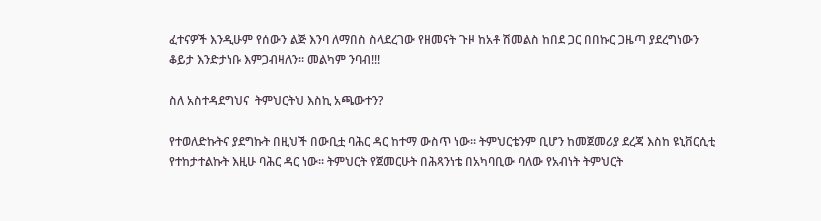ፈተናዎች እንዲሁም የሰውን ልጅ እንባ ለማበስ ስላደረገው የዘመናት ጉዞ ከአቶ ሽመልስ ከበደ ጋር በበኩር ጋዜጣ ያደረግነውን ቆይታ እንድታነቡ እምጋብዛለን። መልካም ንባብ!!!

ስለ አስተዳደግህና  ትምህርትህ እስኪ አጫውተን?

የተወለድኩትና ያደግኩት በዚህች በውቢቷ ባሕር ዳር ከተማ ውስጥ ነው። ትምህርቴንም ቢሆን ከመጀመሪያ ደረጃ እስከ ዩኒቨርሲቲ የተከታተልኩት እዚሁ ባሕር ዳር ነው። ትምህርት የጀመርሁት በሕጻንነቴ በአካባቢው ባለው የአብነት ትምህርት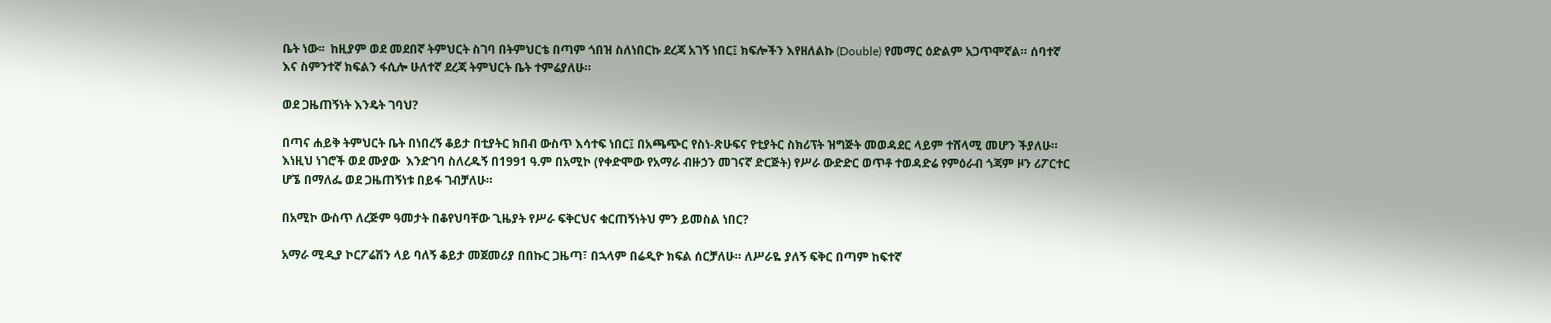ቤት ነው፡፡  ከዚያም ወደ መደበኛ ትምህርት ስገባ በትምህርቴ በጣም ጎበዝ ስለነበርኩ ደረጃ አገኝ ነበር፤ ክፍሎችን እየዘለልኩ (Double) የመማር ዕድልም አጋጥሞኛል። ሰባተኛ እና ስምንተኛ ክፍልን ፋሲሎ ሁለተኛ ደረጃ ትምህርት ቤት ተምሬያለሁ።

ወደ ጋዜጠኝነት እንዴት ገባህ?

በጣና ሐይቅ ትምህርት ቤት በነበረኝ ቆይታ በቲያትር ክበብ ውስጥ እሳተፍ ነበር፤ በአጫጭር የስነ-ጽሁፍና የቲያትር ስክሪፕት ዝግጅት መወዳደር ላይም ተሸላሚ መሆን ችያለሁ። እነዚህ ነገሮች ወደ ሙያው  እንድገባ ስለረዱኝ በ1991 ዓ.ም በአሚኮ (የቀድሞው የአማራ ብዙኃን መገናኛ ድርጅት) የሥራ ውድድር ወጥቶ ተወዳድሬ የምዕራብ ጎጃም ዞን ሪፖርተር ሆኜ በማለፌ ወደ ጋዜጠኝነቱ በይፋ ገብቻለሁ።

በአሚኮ ውስጥ ለረጅም ዓመታት በቆየህባቸው ጊዜያት የሥራ ፍቅርህና ቁርጠኝነትህ ምን ይመስል ነበር?

አማራ ሚዲያ ኮርፖሬሽን ላይ ባለኝ ቆይታ መጀመሪያ በበኩር ጋዜጣ፣ በኋላም በሬዲዮ ክፍል ሰርቻለሁ። ለሥራዬ ያለኝ ፍቅር በጣም ከፍተኛ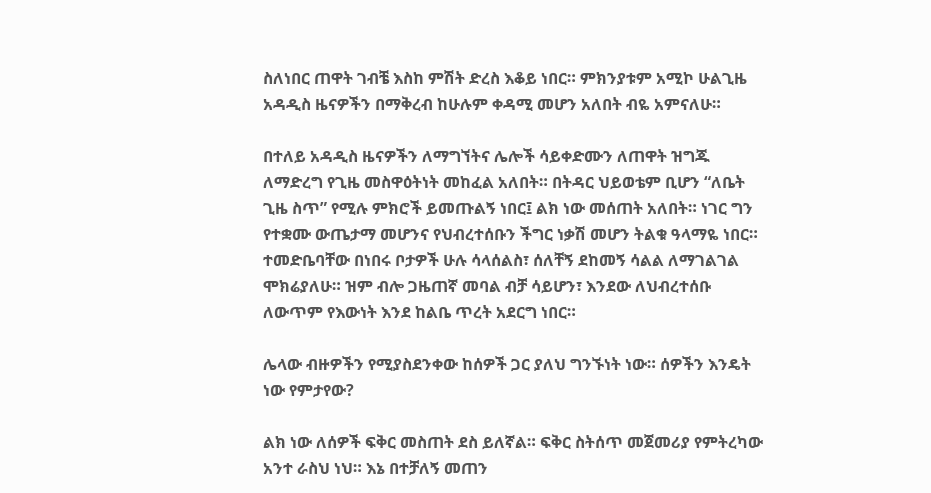ስለነበር ጠዋት ገብቼ እስከ ምሽት ድረስ እቆይ ነበር። ምክንያቱም አሚኮ ሁልጊዜ አዳዲስ ዜናዎችን በማቅረብ ከሁሉም ቀዳሚ መሆን አለበት ብዬ አምናለሁ።

በተለይ አዳዲስ ዜናዎችን ለማግኘትና ሌሎች ሳይቀድሙን ለጠዋት ዝግጁ ለማድረግ የጊዜ መስዋዕትነት መከፈል አለበት። በትዳር ህይወቴም ቢሆን “ለቤት ጊዜ ስጥ” የሚሉ ምክሮች ይመጡልኝ ነበር፤ ልክ ነው መሰጠት አለበት። ነገር ግን የተቋሙ ውጤታማ መሆንና የህብረተሰቡን ችግር ነቃሽ መሆን ትልቁ ዓላማዬ ነበር። ተመድቤባቸው በነበሩ ቦታዎች ሁሉ ሳላሰልስ፣ ሰለቸኝ ደከመኝ ሳልል ለማገልገል ሞክሬያለሁ። ዝም ብሎ ጋዜጠኛ መባል ብቻ ሳይሆን፣ እንደው ለህብረተሰቡ ለውጥም የእውነት እንደ ከልቤ ጥረት አደርግ ነበር።

ሌላው ብዙዎችን የሚያስደንቀው ከሰዎች ጋር ያለህ ግንኙነት ነው። ሰዎችን እንዴት ነው የምታየው?

ልክ ነው ለሰዎች ፍቅር መስጠት ደስ ይለኛል። ፍቅር ስትሰጥ መጀመሪያ የምትረካው አንተ ራስህ ነህ። እኔ በተቻለኝ መጠን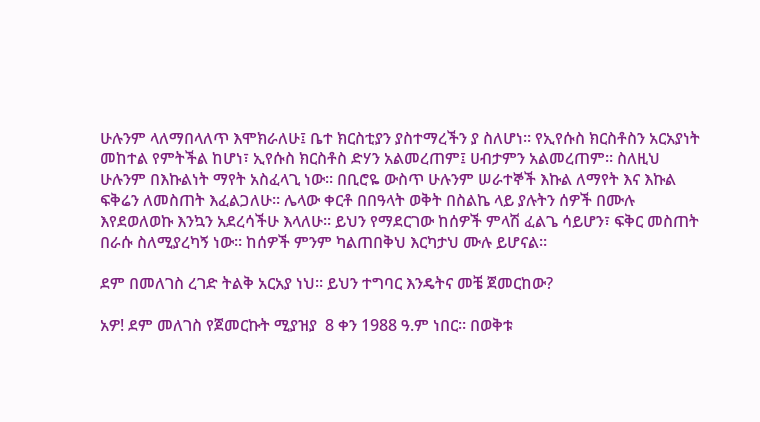ሁሉንም ላለማበላለጥ እሞክራለሁ፤ ቤተ ክርስቲያን ያስተማረችን ያ ስለሆነ። የኢየሱስ ክርስቶስን አርአያነት መከተል የምትችል ከሆነ፣ ኢየሱስ ክርስቶስ ድሃን አልመረጠም፤ ሀብታምን አልመረጠም። ስለዚህ ሁሉንም በእኩልነት ማየት አስፈላጊ ነው። በቢሮዬ ውስጥ ሁሉንም ሠራተኞች እኩል ለማየት እና እኩል ፍቅሬን ለመስጠት እፈልጋለሁ። ሌላው ቀርቶ በበዓላት ወቅት በስልኬ ላይ ያሉትን ሰዎች በሙሉ እየደወለወኩ እንኳን አደረሳችሁ እላለሁ። ይህን የማደርገው ከሰዎች ምላሽ ፈልጌ ሳይሆን፣ ፍቅር መስጠት በራሱ ስለሚያረካኝ ነው። ከሰዎች ምንም ካልጠበቅህ እርካታህ ሙሉ ይሆናል።

ደም በመለገስ ረገድ ትልቅ አርአያ ነህ። ይህን ተግባር እንዴትና መቼ ጀመርከው?

አዎ! ደም መለገስ የጀመርኩት ሚያዝያ  8 ቀን 1988 ዓ.ም ነበር። በወቅቱ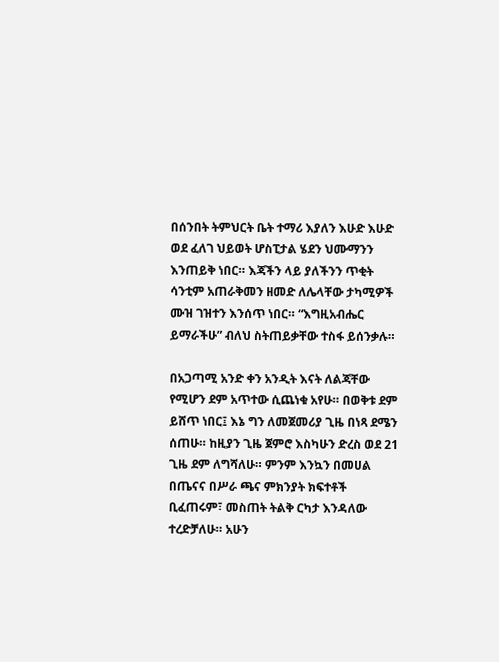በሰንበት ትምህርት ቤት ተማሪ እያለን እሁድ እሁድ ወደ ፈለገ ህይወት ሆስፒታል ሄደን ህሙማንን እንጠይቅ ነበር። እጃችን ላይ ያለችንን ጥቂት ሳንቲም አጠራቅመን ዘመድ ለሌላቸው ታካሚዎች ሙዝ ገዝተን እንሰጥ ነበር። “እግዚአብሔር ይማራችሁ” ብለህ ስትጠይቃቸው ተስፋ ይሰንቃሉ።

በአጋጣሚ አንድ ቀን አንዲት እናት ለልጃቸው የሚሆን ደም አጥተው ሲጨነቁ አየሁ። በወቅቱ ደም ይሸጥ ነበር፤ እኔ ግን ለመጀመሪያ ጊዜ በነጻ ደሜን ሰጠሁ። ከዚያን ጊዜ ጀምሮ እስካሁን ድረስ ወደ 21 ጊዜ ደም ለግሻለሁ። ምንም እንኳን በመሀል በጤናና በሥራ ጫና ምክንያት ክፍተቶች ቢፈጠሩም፣ መስጠት ትልቅ ርካታ እንዳለው ተረድቻለሁ። አሁን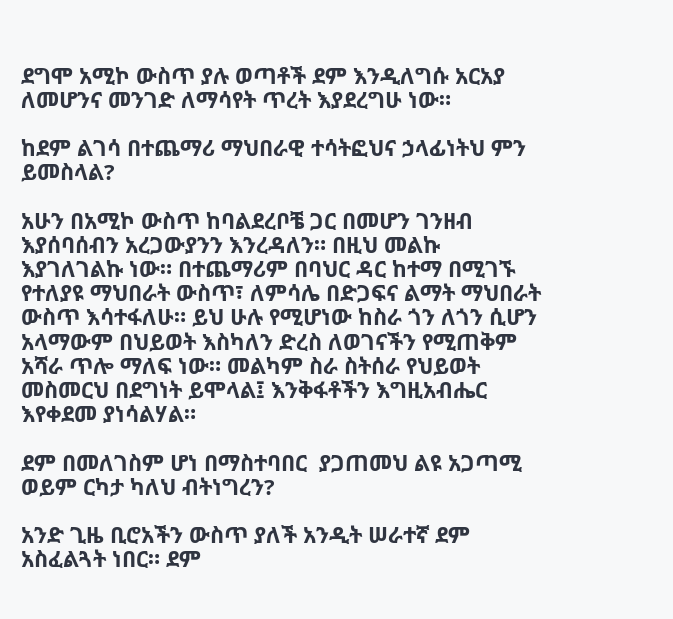ደግሞ አሚኮ ውስጥ ያሉ ወጣቶች ደም እንዲለግሱ አርአያ ለመሆንና መንገድ ለማሳየት ጥረት እያደረግሁ ነው።

ከደም ልገሳ በተጨማሪ ማህበራዊ ተሳትፎህና ኃላፊነትህ ምን ይመስላል?

አሁን በአሚኮ ውስጥ ከባልደረቦቼ ጋር በመሆን ገንዘብ እያሰባሰብን አረጋውያንን እንረዳለን። በዚህ መልኩ እያገለገልኩ ነው። በተጨማሪም በባህር ዳር ከተማ በሚገኙ የተለያዩ ማህበራት ውስጥ፣ ለምሳሌ በድጋፍና ልማት ማህበራት ውስጥ እሳተፋለሁ። ይህ ሁሉ የሚሆነው ከስራ ጎን ለጎን ሲሆን አላማውም በህይወት እስካለን ድረስ ለወገናችን የሚጠቅም አሻራ ጥሎ ማለፍ ነው። መልካም ስራ ስትሰራ የህይወት መስመርህ በደግነት ይሞላል፤ እንቅፋቶችን እግዚአብሔር እየቀደመ ያነሳልሃል።

ደም በመለገስም ሆነ በማስተባበር  ያጋጠመህ ልዩ አጋጣሚ ወይም ርካታ ካለህ ብትነግረን?

አንድ ጊዜ ቢሮአችን ውስጥ ያለች አንዲት ሠራተኛ ደም አስፈልጓት ነበር። ደም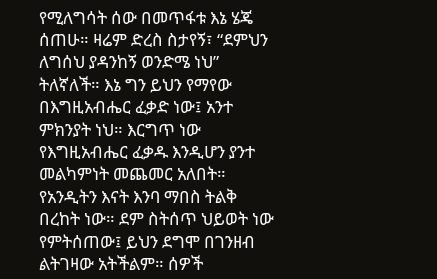የሚለግሳት ሰው በመጥፋቱ እኔ ሄጄ ሰጠሁ። ዛሬም ድረስ ስታየኝ፣ “ደምህን ለግሰህ ያዳንከኝ ወንድሜ ነህ” ትለኛለች። እኔ ግን ይህን የማየው በእግዚአብሔር ፈቃድ ነው፤ አንተ ምክንያት ነህ። እርግጥ ነው የእግዚአብሔር ፈቃዱ እንዲሆን ያንተ መልካምነት መጨመር አለበት። የአንዲትን እናት እንባ ማበስ ትልቅ በረከት ነው። ደም ስትሰጥ ህይወት ነው የምትሰጠው፤ ይህን ደግሞ በገንዘብ ልትገዛው አትችልም። ሰዎች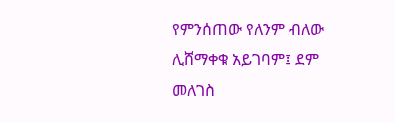የምንሰጠው የለንም ብለው ሊሸማቀቁ አይገባም፤ ደም መለገስ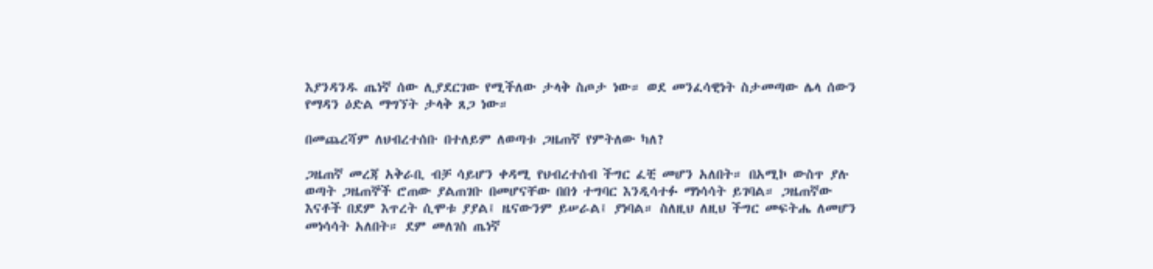እያንዳንዱ ጤነኛ ሰው ሊያደርገው የሚችለው ታላቅ ስጦታ ነው። ወደ መንፈሳዊነት ስታመጣው ሌላ ሰውን የማዳን ዕድል ማግኘት ታላቅ ጸጋ ነው።

በመጨረሻም ለህብረተሰቡ በተለይም ለወጣቱ ጋዜጠኛ የምትለው ካለ?

ጋዜጠኛ መረጃ አቅራቢ ብቻ ሳይሆን ቀዳሚ የህብረተሰብ ችግር ፈቺ መሆን አለበት። በአሚኮ ውስጥ ያሉ ወጣት ጋዜጠኞች ሮጠው ያልጠገቡ በመሆናቸው በበጎ ተግባር እንዲሳተፉ ማነሳሳት ይገባል። ጋዜጠኛው እናቶች በደም እጥረት ሲሞቱ ያያል፤ ዜናውንም ይሠራል፤ ያነባል። ስለዚህ ለዚህ ችግር መፍትሔ ለመሆን መነሳሳት አለበት። ደም መለገስ ጤነኛ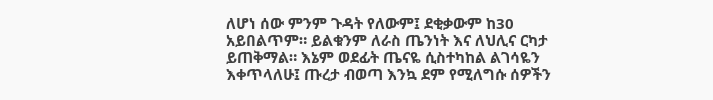ለሆነ ሰው ምንም ጉዳት የለውም፤ ደቂቃውም ከ30 አይበልጥም። ይልቁንም ለራስ ጤንነት እና ለህሊና ርካታ ይጠቅማል። እኔም ወደፊት ጤናዬ ሲስተካከል ልገሳዬን እቀጥላለሁ፤ ጡረታ ብወጣ እንኳ ደም የሚለግሱ ሰዎችን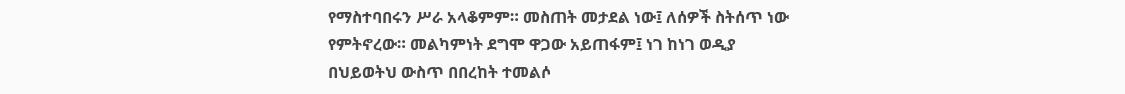የማስተባበሩን ሥራ አላቆምም። መስጠት መታደል ነው፤ ለሰዎች ስትሰጥ ነው የምትኖረው። መልካምነት ደግሞ ዋጋው አይጠፋም፤ ነገ ከነገ ወዲያ በህይወትህ ውስጥ በበረከት ተመልሶ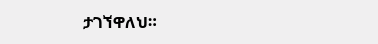ታገኘዋለህ።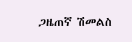ጋዜጠኛ ሽመልስ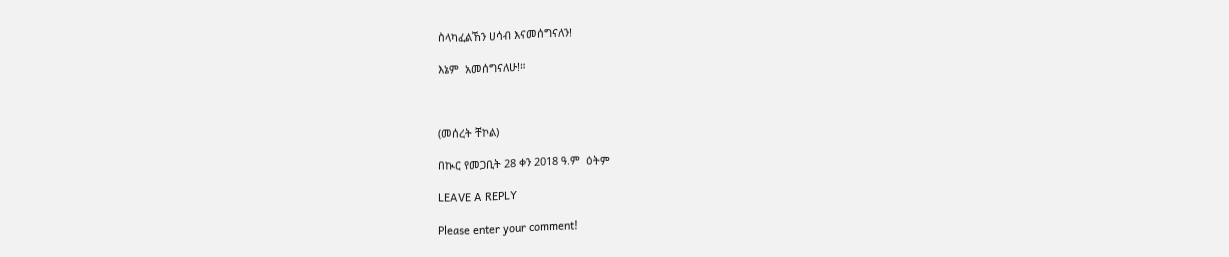ስላካፈልኸን ሀሳብ እናመሰግናለን!

እኔም  አመሰግናለሁ!።



(መሰረት ቸኮል)

በኲር የመጋቢት 28 ቀን 2018 ዓ.ም  ዕትም

LEAVE A REPLY

Please enter your comment!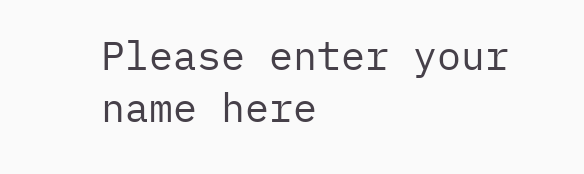Please enter your name here